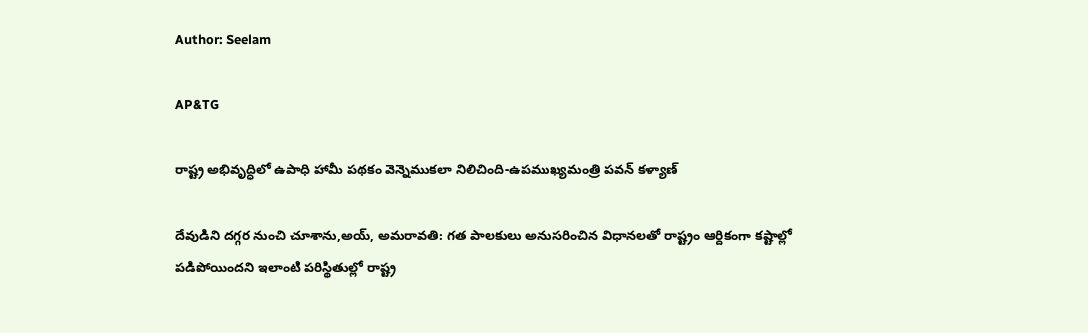Author: Seelam

AP&TG

రాష్ట్ర అభివృద్ధిలో ఉపాధి హామీ పథకం వెన్నెముకలా నిలిచింది-ఉపముఖ్యమంత్రి పవన్ కళ్యాణ్

దేవుడిని దగ్గర నుంచి చూశాను,అయ్, అమరావతి: గత పాలకులు అనుసరించిన విధానలతో రాష్ట్రం ఆర్దికంగా కష్టాల్లో పడిపోయిందని ఇలాంటి పరిస్థితుల్లో రాష్ట్ర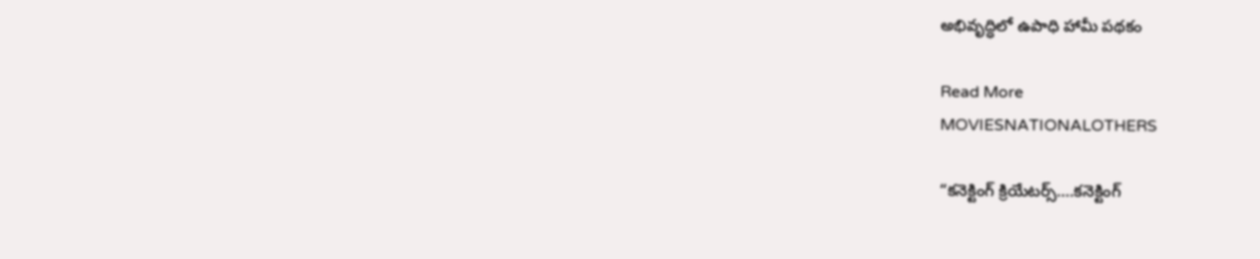అభివృద్ధిలో ఉపాధి హామీ పథకం

Read More
MOVIESNATIONALOTHERS

“కనెక్టింగ్‌ క్రియేటర్స్‌….కనెక్టింగ్‌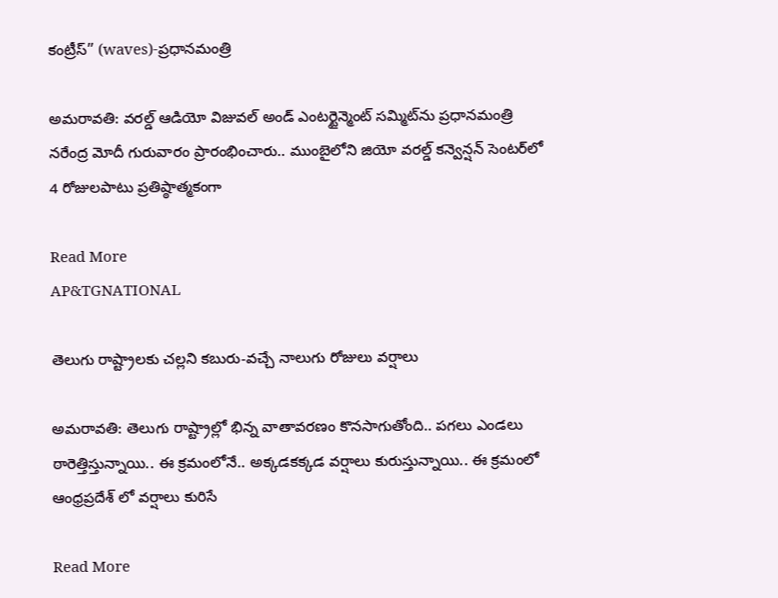కంట్రీస్‌” (waves)-ప్రధానమంత్రి

అమరావతి: వరల్డ్‌ ఆడియో విజువల్‌ అండ్‌ ఎంటర్టైన్మెంట్‌ సమ్మిట్‌ను ప్రధానమంత్రి నరేంద్ర మోదీ గురువారం ప్రారంభించారు.. ముంబైలోని జియో వరల్డ్ కన్వెన్షన్ సెంటర్‌లో 4 రోజులపాటు ప్రతిష్ఠాత్మకంగా

Read More
AP&TGNATIONAL

తెలుగు రాష్ట్రాలకు చల్లని కబురు-వచ్చే నాలుగు రోజులు వర్షాలు

అమరావతి: తెలుగు రాష్ట్రాల్లో భిన్న వాతావరణం కొనసాగుతోంది.. పగలు ఎండలు ఠారెత్తిస్తున్నాయి.. ఈ క్రమంలోనే.. అక్కడకక్కడ వర్షాలు కురుస్తున్నాయి.. ఈ క్రమంలో ఆంధ్రప్రదేశ్ లో వర్షాలు కురిసే

Read More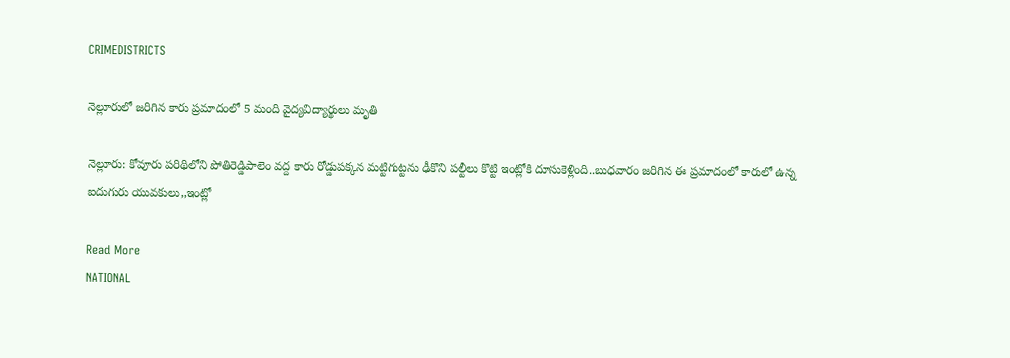CRIMEDISTRICTS

నెల్లూరులో జరిగిన కారు ప్రమాదంలో 5 మంది వైద్యవిద్యార్థులు మృతి

నెల్లూరు: కోవూరు పరిథిలోని పోతిరెడ్డిపాలెం వద్ద కారు రోడ్డుపక్కన మట్టిగుట్టను ఢీకొని పల్టీలు కొట్టి ఇంట్లోకి దూసుకెళ్లింది..బుధవారం జరిగిన ఈ ప్రమాదంలో కారులో ఉన్న ఐదుగురు యువకులు,,ఇంట్లో

Read More
NATIONAL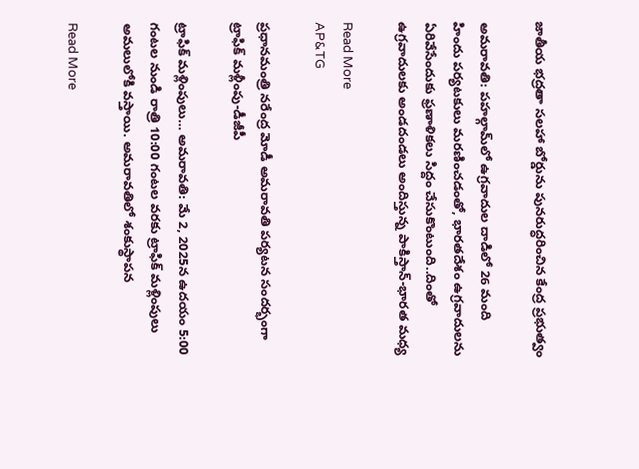జాతీయ భద్రతా సలహా బోర్డును పునరుద్ధరించిన కేంద్ర ప్రభుత్వం

అమరావతి: పహల్గామ్‌లో ఉగ్రవాదుల దాడిలో 26 మంది హిందు పర్యటకులు మరణించడంతో, భారతదేశం ఉగ్రవాదులను ఏరివేసేందుకు ఫ్రణాళికలు సిద్దం చేసుకొంటుంది..దింతో ఉగ్రవాదులకు అండదండలు అందిస్తున్న పాకిస్తాన్-భారత మధ్య

Read More
AP&TG

ప్రధానమంత్రి నరేంద్ర మోడీ అమరావతి పర్యటన సందర్భంగా ట్రాఫిక్ మళ్లీంపు-డీజీపీ

ట్రాఫిక్ మళ్లింపులు… అమరావతి: మే 2, 2025న ఉదయం 5:00 గంటల నుండి రాత్రి 10:00 గంటల వరకు ట్రాఫిక్ మళ్లింపులు అమలులోకి వస్తాయి. అమరావతిలో శంకుస్థాపన

Read More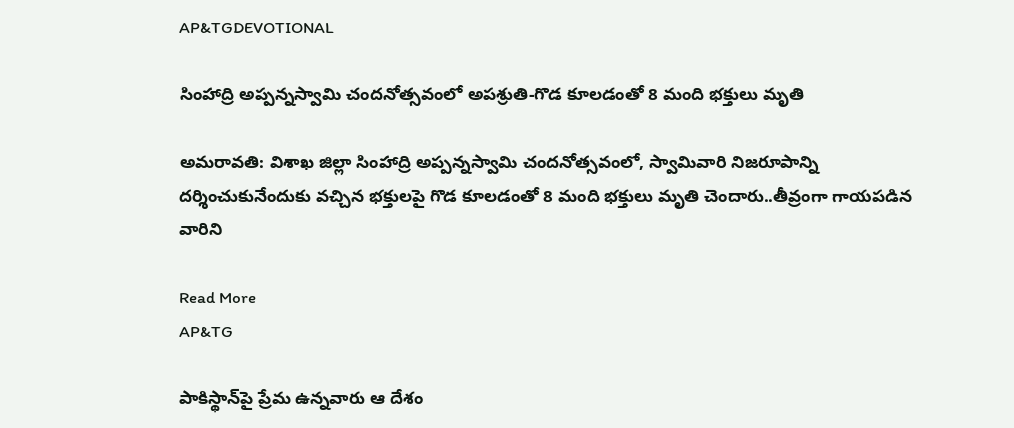AP&TGDEVOTIONAL

సింహాద్రి అప్పన్నస్వామి చందనోత్సవంలో అపశ్రుతి-గొడ కూలడంతో 8 మంది భక్తులు మృతి

అమరావతి: విశాఖ జిల్లా సింహాద్రి అప్పన్నస్వామి చందనోత్సవంలో, స్వామివారి నిజరూపాన్ని దర్శించుకునేందుకు వచ్చిన భక్తులపై గొడ కూలడంతో 8 మంది భక్తులు మృతి చెందారు..తీవ్రంగా గాయపడిన వారిని

Read More
AP&TG

పాకిస్థాన్‌పై ప్రేమ ఉన్నవారు ఆ దేశం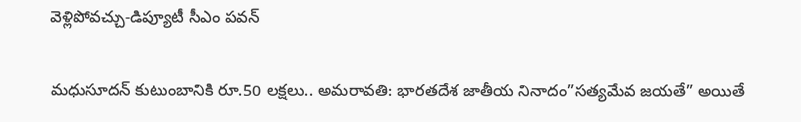వెళ్లిపోవచ్చు-డిప్యూటీ సీఎం పవన్

మధుసూదన్ కుటుంబానికి రూ.50 లక్షలు.. అమరావతి: భారతదేశ జాతీయ నినాదం”సత్యమేవ జయతే” అయితే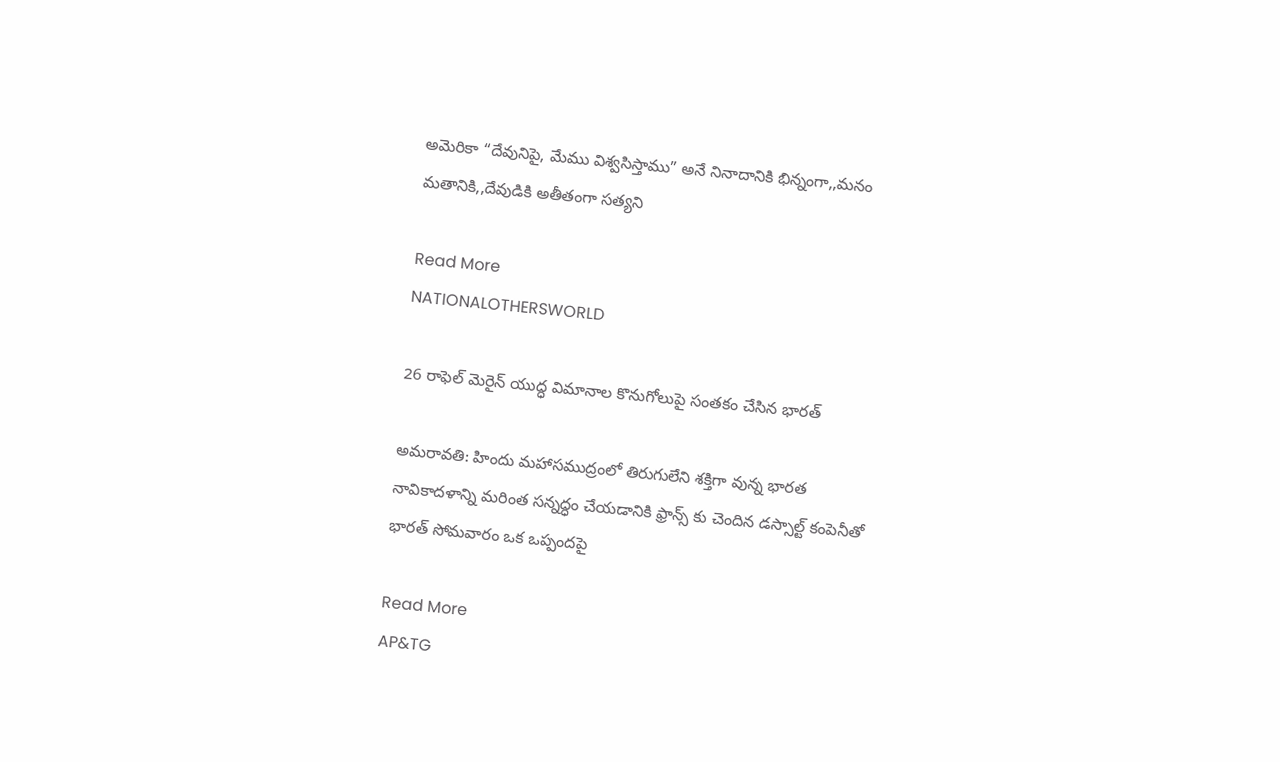అమెరికా “దేవునిపై, మేము విశ్వసిస్తాము” అనే నినాదానికి భిన్నంగా,,మనం మతానికి,,దేవుడికి అతీతంగా సత్యని

Read More
NATIONALOTHERSWORLD

26 రాఫెల్ మెరైన్ యుద్ధ విమానాల కొనుగోలుపై సంతకం చేసిన భారత్

అమరావతి: హిందు మహాసముద్రంలో తిరుగులేని శక్తిగా వున్న భారత నావికాదళాన్ని మరింత సన్నద్ధం చేయడానికి ఫ్రాన్స్ కు చెందిన డస్సాల్ట్ కంపెనీతో భారత్ సోమవారం ఒక ఒప్పందపై

Read More
AP&TG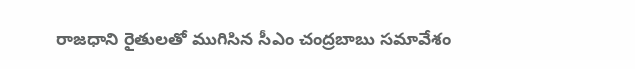రాజధాని రైతులతో ముగిసిన సీఎం చంద్రబాబు సమావేశం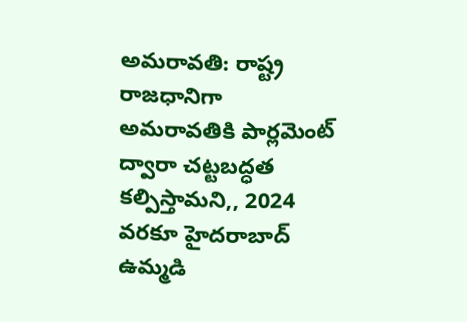అమరావతి: రాష్ట్ర రాజధానిగా అమరావతికి పార్లమెంట్ ద్వారా చట్టబద్ధత కల్పిస్తామని,, 2024 వరకూ హైదరాబాద్ ఉమ్మడి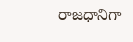రాజధానిగా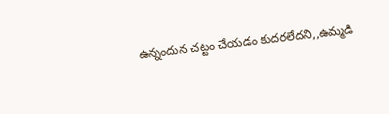ఉన్నందున చట్టం చేయడం కుదరలేదని,,ఉమ్మడి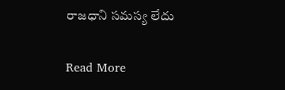రాజధాని సమస్య లేదు

Read More